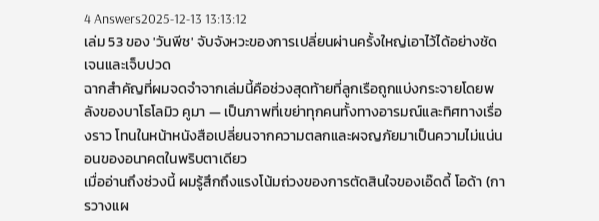4 Answers2025-12-13 13:13:12
เล่ม 53 ของ 'วันพีช' จับจังหวะของการเปลี่ยนผ่านครั้งใหญ่เอาไว้ได้อย่างชัดเจนและเจ็บปวด
ฉากสำคัญที่ผมจดจำจากเล่มนี้คือช่วงสุดท้ายที่ลูกเรือถูกแบ่งกระจายโดยพลังของบาโธโลมิว คูมา — เป็นภาพที่เขย่าทุกคนทั้งทางอารมณ์และทิศทางเรื่องราว โทนในหน้าหนังสือเปลี่ยนจากความตลกและผจญภัยมาเป็นความไม่แน่นอนของอนาคตในพริบตาเดียว
เมื่ออ่านถึงช่วงนี้ ผมรู้สึกถึงแรงโน้มถ่วงของการตัดสินใจของเอ๊ดดี้ โอด้า (การวางแผ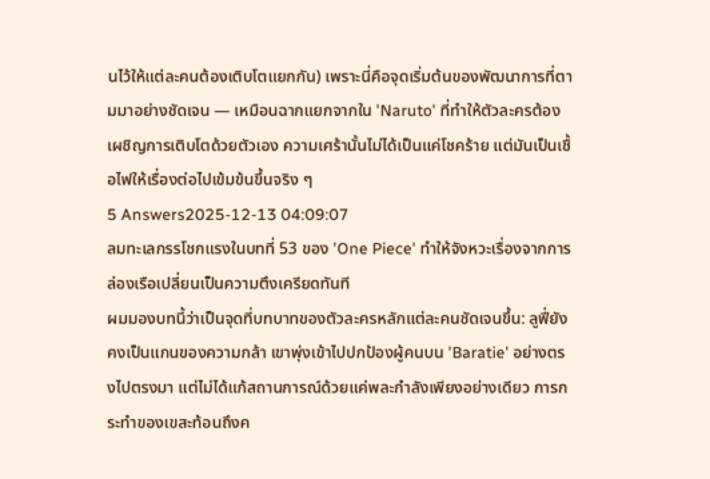นไว้ให้แต่ละคนต้องเติบโตแยกกัน) เพราะนี่คือจุดเริ่มต้นของพัฒนาการที่ตามมาอย่างชัดเจน — เหมือนฉากแยกจากใน 'Naruto' ที่ทำให้ตัวละครต้องเผชิญการเติบโตด้วยตัวเอง ความเศร้านั้นไม่ได้เป็นแค่โชคร้าย แต่มันเป็นเชื้อไฟให้เรื่องต่อไปเข้มข้นขึ้นจริง ๆ
5 Answers2025-12-13 04:09:07
ลมทะเลกรรโชกแรงในบทที่ 53 ของ 'One Piece' ทำให้จังหวะเรื่องจากการล่องเรือเปลี่ยนเป็นความตึงเครียดทันที
ผมมองบทนี้ว่าเป็นจุดที่บทบาทของตัวละครหลักแต่ละคนชัดเจนขึ้น: ลูฟี่ยังคงเป็นแกนของความกล้า เขาพุ่งเข้าไปปกป้องผู้คนบน 'Baratie' อย่างตรงไปตรงมา แต่ไม่ได้แก้สถานการณ์ด้วยแค่พละกำลังเพียงอย่างเดียว การกระทำของเขสะท้อนถึงค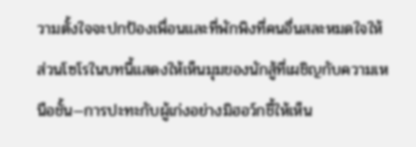วามตั้งใจจะปกป้องเพื่อนและที่พักพิงที่คนอื่นสละหมดใจให้ ส่วนโซโรในบทนี้แสดงให้เห็นมุมของนักสู้ที่เผชิญกับความเหนือชั้น—การปะทะกับผู้เก่งอย่างมิฮอว์กชี้ให้เห็น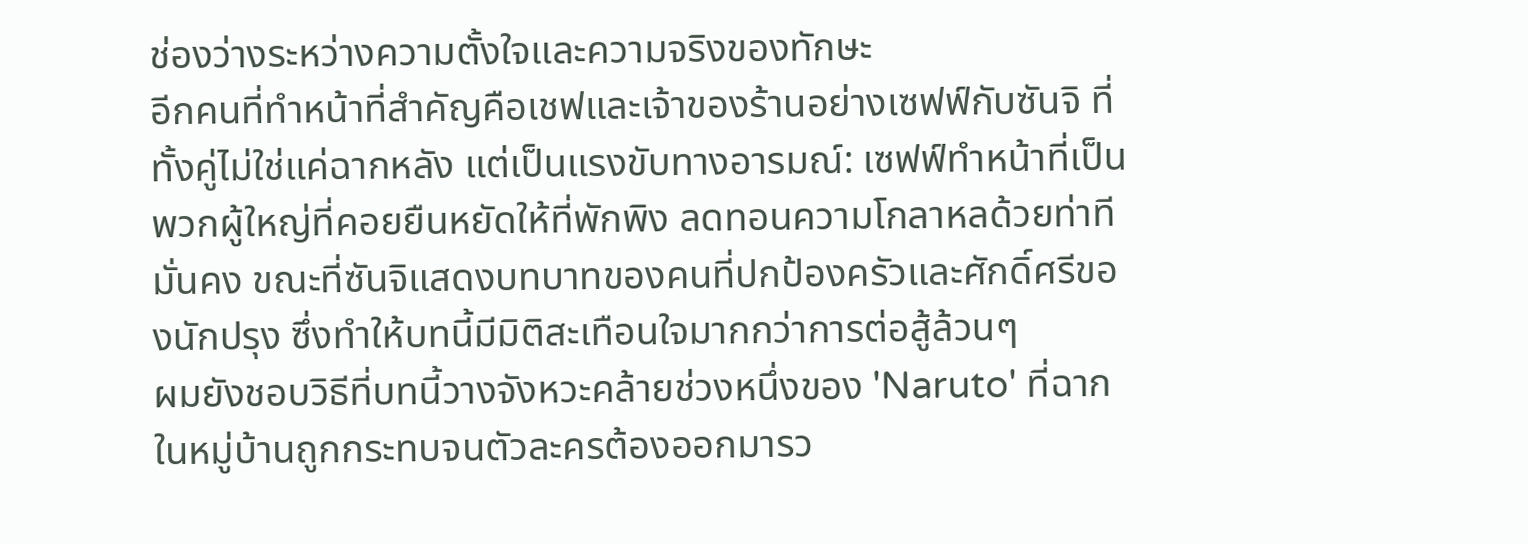ช่องว่างระหว่างความตั้งใจและความจริงของทักษะ
อีกคนที่ทำหน้าที่สำคัญคือเชฟและเจ้าของร้านอย่างเซฟฟ์กับซันจิ ที่ทั้งคู่ไม่ใช่แค่ฉากหลัง แต่เป็นแรงขับทางอารมณ์: เซฟฟ์ทำหน้าที่เป็นพวกผู้ใหญ่ที่คอยยืนหยัดให้ที่พักพิง ลดทอนความโกลาหลด้วยท่าทีมั่นคง ขณะที่ซันจิแสดงบทบาทของคนที่ปกป้องครัวและศักดิ์ศรีของนักปรุง ซึ่งทำให้บทนี้มีมิติสะเทือนใจมากกว่าการต่อสู้ล้วนๆ
ผมยังชอบวิธีที่บทนี้วางจังหวะคล้ายช่วงหนึ่งของ 'Naruto' ที่ฉากในหมู่บ้านถูกกระทบจนตัวละครต้องออกมารว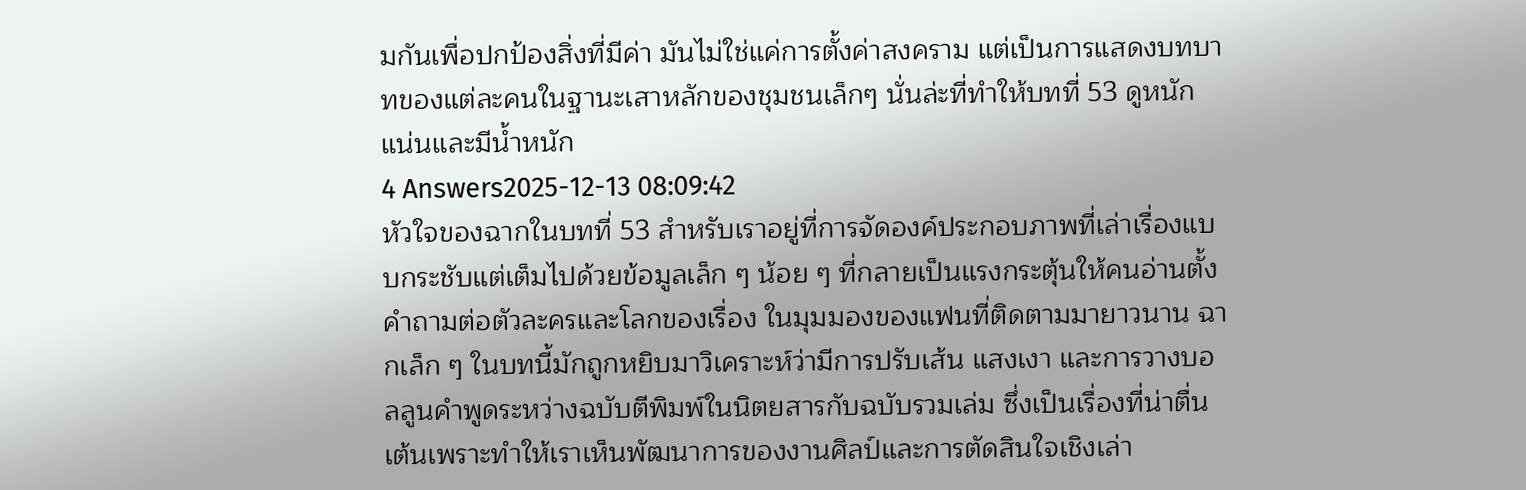มกันเพื่อปกป้องสิ่งที่มีค่า มันไม่ใช่แค่การตั้งค่าสงคราม แต่เป็นการแสดงบทบาทของแต่ละคนในฐานะเสาหลักของชุมชนเล็กๆ นั่นล่ะที่ทำให้บทที่ 53 ดูหนักแน่นและมีน้ำหนัก
4 Answers2025-12-13 08:09:42
หัวใจของฉากในบทที่ 53 สำหรับเราอยู่ที่การจัดองค์ประกอบภาพที่เล่าเรื่องแบบกระชับแต่เต็มไปด้วยข้อมูลเล็ก ๆ น้อย ๆ ที่กลายเป็นแรงกระตุ้นให้คนอ่านตั้งคำถามต่อตัวละครและโลกของเรื่อง ในมุมมองของแฟนที่ติดตามมายาวนาน ฉากเล็ก ๆ ในบทนี้มักถูกหยิบมาวิเคราะห์ว่ามีการปรับเส้น แสงเงา และการวางบอลลูนคำพูดระหว่างฉบับตีพิมพ์ในนิตยสารกับฉบับรวมเล่ม ซึ่งเป็นเรื่องที่น่าตื่นเต้นเพราะทำให้เราเห็นพัฒนาการของงานศิลป์และการตัดสินใจเชิงเล่า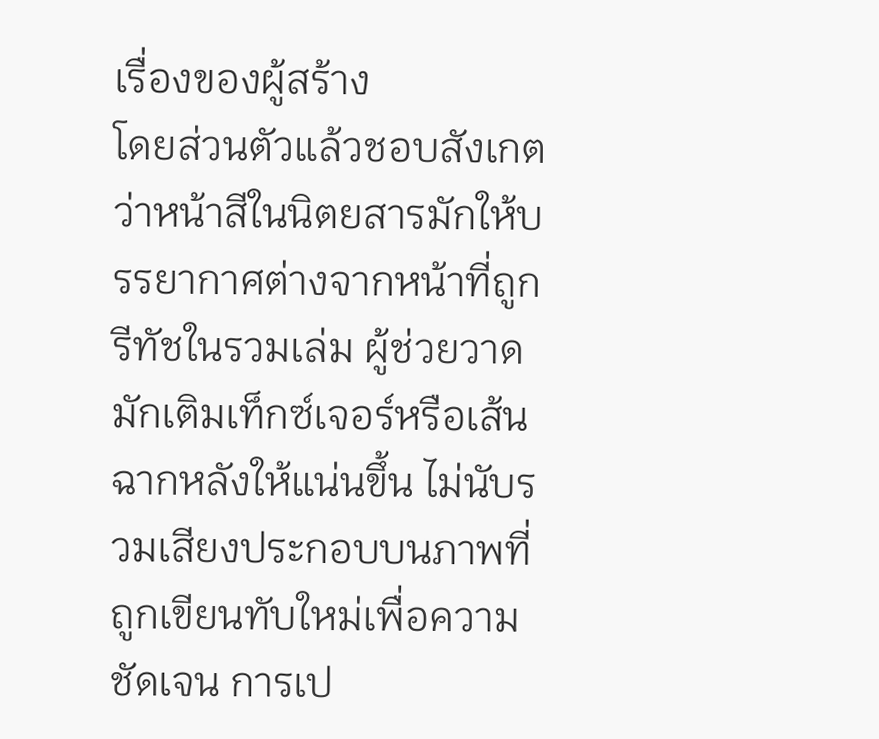เรื่องของผู้สร้าง
โดยส่วนตัวแล้วชอบสังเกตว่าหน้าสีในนิตยสารมักให้บรรยากาศต่างจากหน้าที่ถูกรีทัชในรวมเล่ม ผู้ช่วยวาดมักเติมเท็กซ์เจอร์หรือเส้นฉากหลังให้แน่นขึ้น ไม่นับรวมเสียงประกอบบนภาพที่ถูกเขียนทับใหม่เพื่อความชัดเจน การเป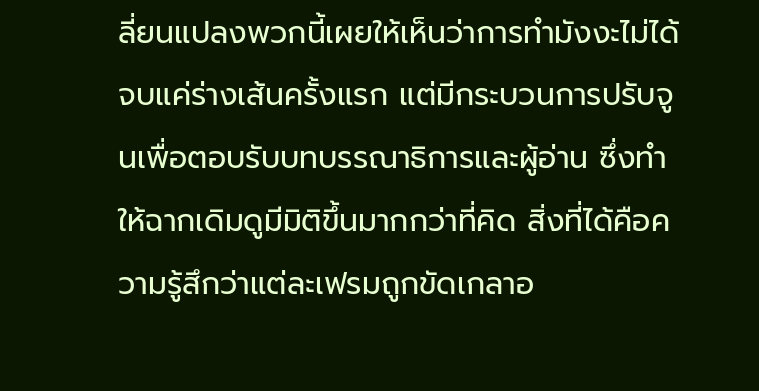ลี่ยนแปลงพวกนี้เผยให้เห็นว่าการทำมังงะไม่ได้จบแค่ร่างเส้นครั้งแรก แต่มีกระบวนการปรับจูนเพื่อตอบรับบทบรรณาธิการและผู้อ่าน ซึ่งทำให้ฉากเดิมดูมีมิติขึ้นมากกว่าที่คิด สิ่งที่ได้คือความรู้สึกว่าแต่ละเฟรมถูกขัดเกลาอ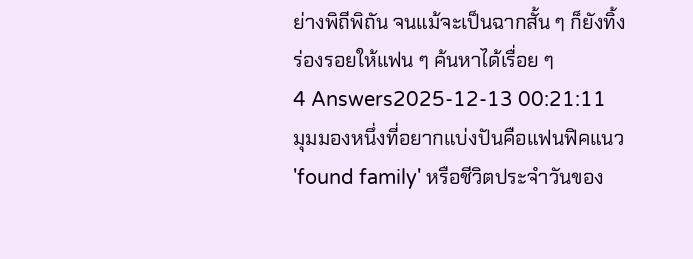ย่างพิถีพิถัน จนแม้จะเป็นฉากสั้น ๆ ก็ยังทิ้งร่องรอยให้แฟน ๆ ค้นหาได้เรื่อย ๆ
4 Answers2025-12-13 00:21:11
มุมมองหนึ่งที่อยากแบ่งปันคือแฟนฟิคแนว 'found family' หรือชีวิตประจำวันของ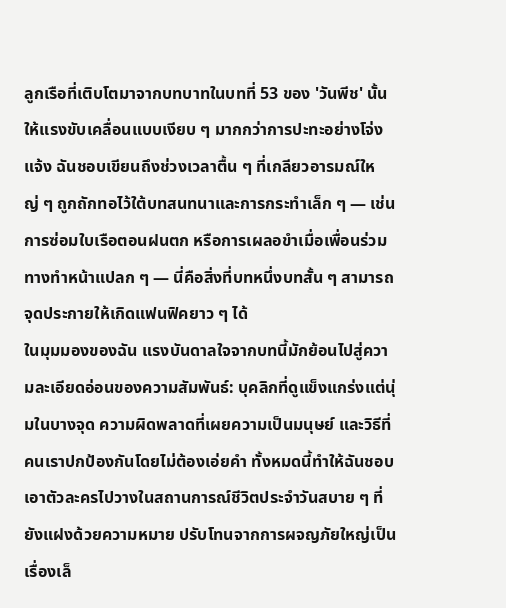ลูกเรือที่เติบโตมาจากบทบาทในบทที่ 53 ของ 'วันพีช' นั้นให้แรงขับเคลื่อนแบบเงียบ ๆ มากกว่าการปะทะอย่างโจ่งแจ้ง ฉันชอบเขียนถึงช่วงเวลาตื้น ๆ ที่เกลียวอารมณ์ใหญ่ ๆ ถูกถักทอไว้ใต้บทสนทนาและการกระทำเล็ก ๆ — เช่นการซ่อมใบเรือตอนฝนตก หรือการเผลอขำเมื่อเพื่อนร่วมทางทำหน้าแปลก ๆ — นี่คือสิ่งที่บทหนึ่งบทสั้น ๆ สามารถจุดประกายให้เกิดแฟนฟิคยาว ๆ ได้
ในมุมมองของฉัน แรงบันดาลใจจากบทนี้มักย้อนไปสู่ความละเอียดอ่อนของความสัมพันธ์: บุคลิกที่ดูแข็งแกร่งแต่นุ่มในบางจุด ความผิดพลาดที่เผยความเป็นมนุษย์ และวิธีที่คนเราปกป้องกันโดยไม่ต้องเอ่ยคำ ทั้งหมดนี้ทำให้ฉันชอบเอาตัวละครไปวางในสถานการณ์ชีวิตประจำวันสบาย ๆ ที่ยังแฝงด้วยความหมาย ปรับโทนจากการผจญภัยใหญ่เป็นเรื่องเล็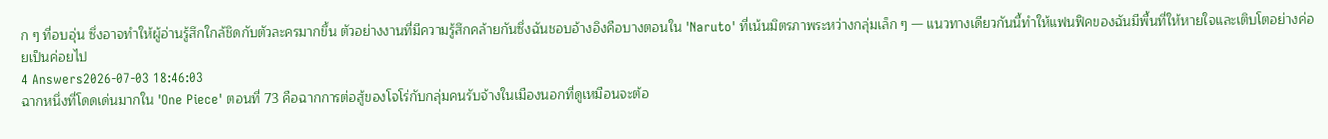ก ๆ ที่อบอุ่น ซึ่งอาจทำให้ผู้อ่านรู้สึกใกล้ชิดกับตัวละครมากขึ้น ตัวอย่างงานที่มีความรู้สึกคล้ายกันซึ่งฉันชอบอ้างอิงคือบางตอนใน 'Naruto' ที่เน้นมิตรภาพระหว่างกลุ่มเล็ก ๆ — แนวทางเดียวกันนี้ทำให้แฟนฟิคของฉันมีพื้นที่ให้หายใจและเติบโตอย่างค่อยเป็นค่อยไป
4 Answers2026-07-03 18:46:03
ฉากหนึ่งที่โดดเด่นมากใน 'One Piece' ตอนที่ 73 คือฉากการต่อสู้ของโจโร่กับกลุ่มคนรับจ้างในเมืองนอกที่ดูเหมือนจะต้อ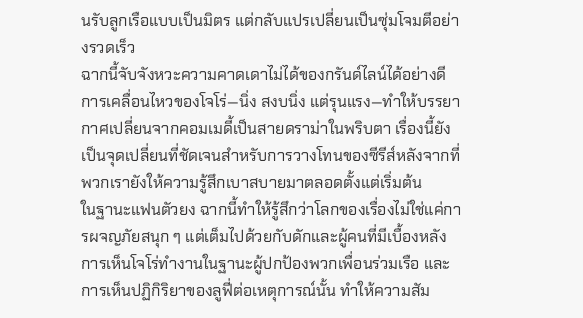นรับลูกเรือแบบเป็นมิตร แต่กลับแปรเปลี่ยนเป็นซุ่มโจมตีอย่างรวดเร็ว
ฉากนี้จับจังหวะความคาดเดาไม่ได้ของกรันด์ไลน์ได้อย่างดี การเคลื่อนไหวของโจโร่—นิ่ง สงบนิ่ง แต่รุนแรง—ทำให้บรรยากาศเปลี่ยนจากคอมเมดี้เป็นสายดราม่าในพริบตา เรื่องนี้ยังเป็นจุดเปลี่ยนที่ชัดเจนสำหรับการวางโทนของซีรีส์หลังจากที่พวกเรายังให้ความรู้สึกเบาสบายมาตลอดตั้งแต่เริ่มต้น
ในฐานะแฟนตัวยง ฉากนี้ทำให้รู้สึกว่าโลกของเรื่องไม่ใช่แค่การผจญภัยสนุก ๆ แต่เต็มไปด้วยกับดักและผู้คนที่มีเบื้องหลัง การเห็นโจโร่ทำงานในฐานะผู้ปกป้องพวกเพื่อนร่วมเรือ และการเห็นปฏิกิริยาของลูฟี่ต่อเหตุการณ์นั้น ทำให้ความสัม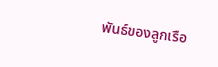พันธ์ของลูกเรือ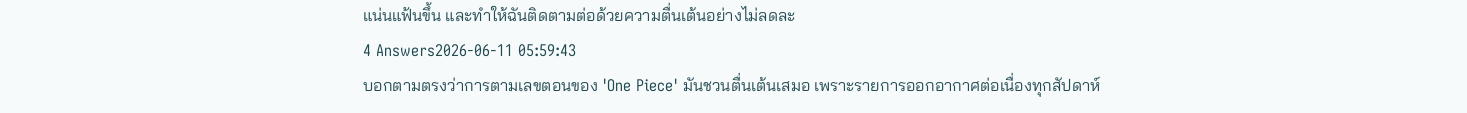แน่นแฟ้นขึ้น และทำให้ฉันติดตามต่อด้วยความตื่นเต้นอย่างไม่ลดละ
4 Answers2026-06-11 05:59:43
บอกตามตรงว่าการตามเลขตอนของ 'One Piece' มันชวนตื่นเต้นเสมอ เพราะรายการออกอากาศต่อเนื่องทุกสัปดาห์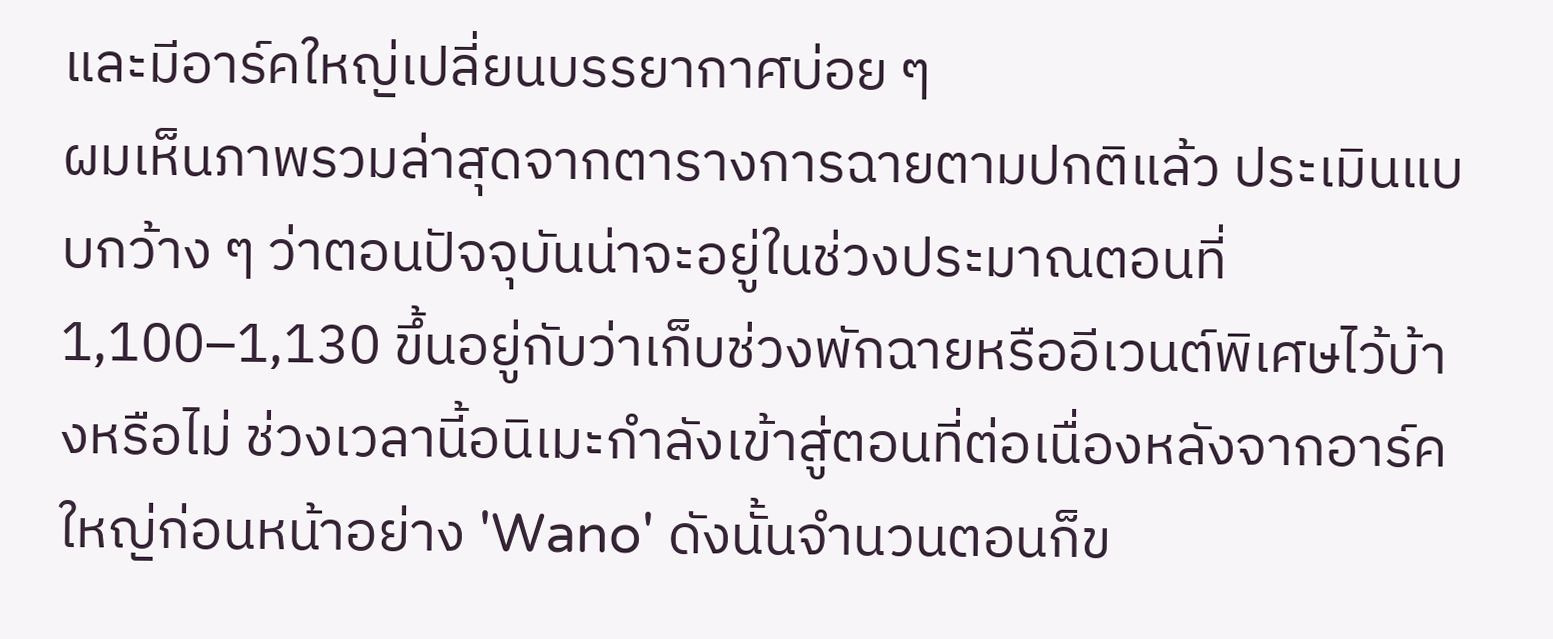และมีอาร์คใหญ่เปลี่ยนบรรยากาศบ่อย ๆ
ผมเห็นภาพรวมล่าสุดจากตารางการฉายตามปกติแล้ว ประเมินแบบกว้าง ๆ ว่าตอนปัจจุบันน่าจะอยู่ในช่วงประมาณตอนที่ 1,100–1,130 ขึ้นอยู่กับว่าเก็บช่วงพักฉายหรืออีเวนต์พิเศษไว้บ้างหรือไม่ ช่วงเวลานี้อนิเมะกำลังเข้าสู่ตอนที่ต่อเนื่องหลังจากอาร์คใหญ่ก่อนหน้าอย่าง 'Wano' ดังนั้นจำนวนตอนก็ข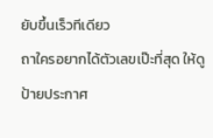ยับขึ้นเร็วทีเดียว
ถาใครอยากได้ตัวเลขเป๊ะที่สุด ให้ดูป้ายประกาศ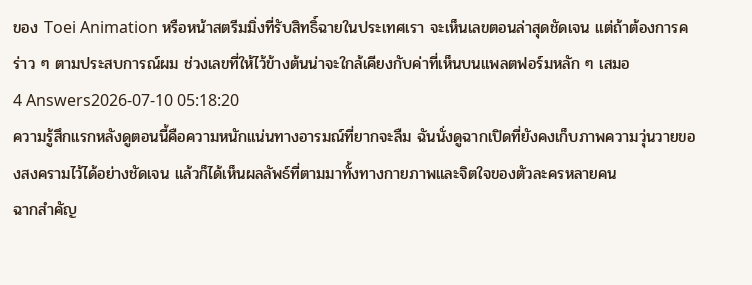ของ Toei Animation หรือหน้าสตรีมมิ่งที่รับสิทธิ์ฉายในประเทศเรา จะเห็นเลขตอนล่าสุดชัดเจน แต่ถ้าต้องการคร่าว ๆ ตามประสบการณ์ผม ช่วงเลขที่ให้ไว้ข้างต้นน่าจะใกล้เคียงกับค่าที่เห็นบนแพลตฟอร์มหลัก ๆ เสมอ
4 Answers2026-07-10 05:18:20
ความรู้สึกแรกหลังดูตอนนี้คือความหนักแน่นทางอารมณ์ที่ยากจะลืม ฉันนั่งดูฉากเปิดที่ยังคงเก็บภาพความวุ่นวายของสงครามไว้ได้อย่างชัดเจน แล้วก็ได้เห็นผลลัพธ์ที่ตามมาทั้งทางกายภาพและจิตใจของตัวละครหลายคน
ฉากสำคัญ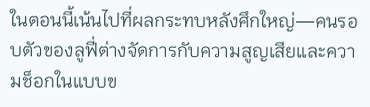ในตอนนี้เน้นไปที่ผลกระทบหลังศึกใหญ่—คนรอบตัวของลูฟี่ต่างจัดการกับความสูญเสียและความช็อกในแบบข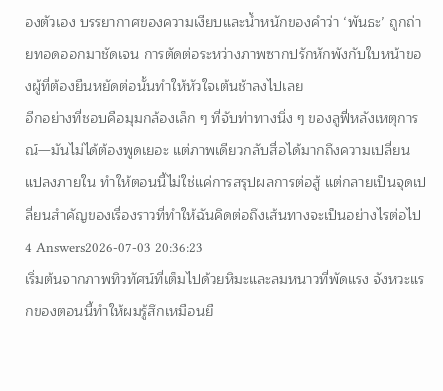องตัวเอง บรรยากาศของความเงียบและน้ำหนักของคำว่า ‘พันธะ’ ถูกถ่ายทอดออกมาชัดเจน การตัดต่อระหว่างภาพซากปรักหักพังกับใบหน้าของผู้ที่ต้องยืนหยัดต่อนั้นทำให้หัวใจเต้นช้าลงไปเลย
อีกอย่างที่ชอบคือมุมกล้องเล็ก ๆ ที่จับท่าทางนิ่ง ๆ ของลูฟี่หลังเหตุการณ์—มันไม่ได้ต้องพูดเยอะ แต่ภาพเดียวกลับสื่อได้มากถึงความเปลี่ยนแปลงภายใน ทำให้ตอนนี้ไม่ใช่แค่การสรุปผลการต่อสู้ แต่กลายเป็นจุดเปลี่ยนสำคัญของเรื่องราวที่ทำให้ฉันคิดต่อถึงเส้นทางจะเป็นอย่างไรต่อไป
4 Answers2026-07-03 20:36:23
เริ่มต้นจากภาพทิวทัศน์ที่เต็มไปด้วยหิมะและลมหนาวที่พัดแรง จังหวะแรกของตอนนี้ทำให้ผมรู้สึกเหมือนยื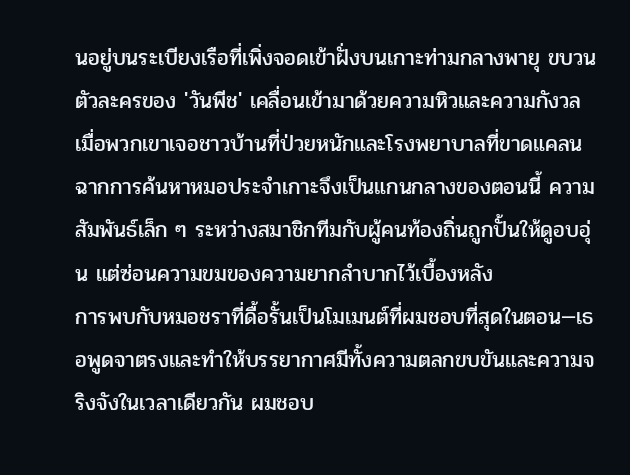นอยู่บนระเบียงเรือที่เพิ่งจอดเข้าฝั่งบนเกาะท่ามกลางพายุ ขบวนตัวละครของ 'วันพีช' เคลื่อนเข้ามาด้วยความหิวและความกังวล เมื่อพวกเขาเจอชาวบ้านที่ป่วยหนักและโรงพยาบาลที่ขาดแคลน ฉากการค้นหาหมอประจำเกาะจึงเป็นแกนกลางของตอนนี้ ความสัมพันธ์เล็ก ๆ ระหว่างสมาชิกทีมกับผู้คนท้องถิ่นถูกปั้นให้ดูอบอุ่น แต่ซ่อนความขมของความยากลำบากไว้เบื้องหลัง
การพบกับหมอชราที่ดื้อรั้นเป็นโมเมนต์ที่ผมชอบที่สุดในตอน—เธอพูดจาตรงและทำให้บรรยากาศมีทั้งความตลกขบขันและความจริงจังในเวลาเดียวกัน ผมชอบ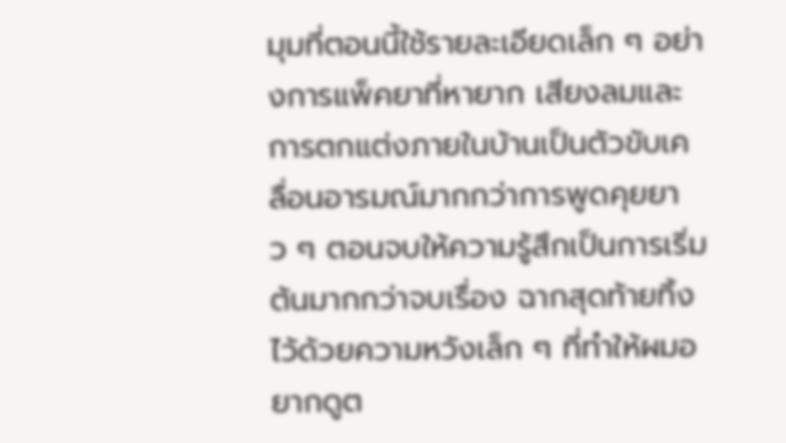มุมที่ตอนนี้ใช้รายละเอียดเล็ก ๆ อย่างการแพ็คยาที่หายาก เสียงลมและการตกแต่งภายในบ้านเป็นตัวขับเคลื่อนอารมณ์มากกว่าการพูดคุยยาว ๆ ตอนจบให้ความรู้สึกเป็นการเริ่มต้นมากกว่าจบเรื่อง ฉากสุดท้ายทิ้งไว้ด้วยความหวังเล็ก ๆ ที่ทำให้ผมอยากดูต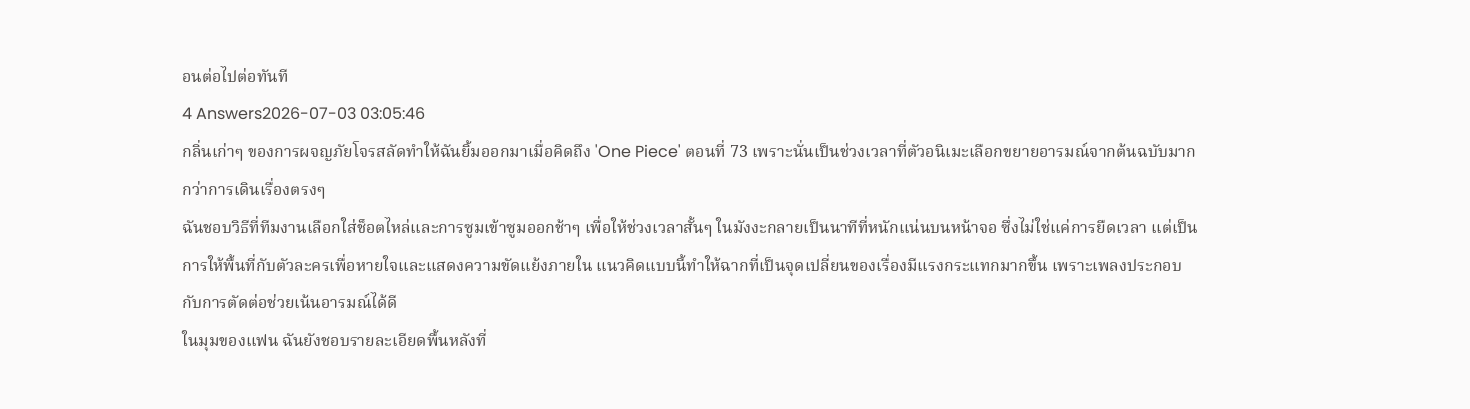อนต่อไปต่อทันที
4 Answers2026-07-03 03:05:46
กลิ่นเก่าๆ ของการผจญภัยโจรสลัดทำให้ฉันยิ้มออกมาเมื่อคิดถึง 'One Piece' ตอนที่ 73 เพราะนั่นเป็นช่วงเวลาที่ตัวอนิเมะเลือกขยายอารมณ์จากต้นฉบับมากกว่าการเดินเรื่องตรงๆ
ฉันชอบวิธีที่ทีมงานเลือกใส่ช็อตไหล่และการซูมเข้าซูมออกช้าๆ เพื่อให้ช่วงเวลาสั้นๆ ในมังงะกลายเป็นนาทีที่หนักแน่นบนหน้าจอ ซึ่งไม่ใช่แค่การยืดเวลา แต่เป็นการให้พื้นที่กับตัวละครเพื่อหายใจและแสดงความขัดแย้งภายใน แนวคิดแบบนี้ทำให้ฉากที่เป็นจุดเปลี่ยนของเรื่องมีแรงกระแทกมากขึ้น เพราะเพลงประกอบกับการตัดต่อช่วยเน้นอารมณ์ได้ดี
ในมุมของแฟน ฉันยังชอบรายละเอียดพื้นหลังที่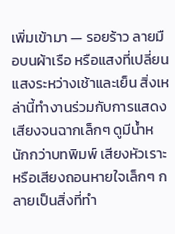เพิ่มเข้ามา — รอยร้าว ลายมือบนผ้าเรือ หรือแสงที่เปลี่ยนแสงระหว่างเช้าและเย็น สิ่งเหล่านี้ทำงานร่วมกับการแสดงเสียงจนฉากเล็กๆ ดูมีน้ำหนักกว่าบทพิมพ์ เสียงหัวเราะหรือเสียงถอนหายใจเล็กๆ กลายเป็นสิ่งที่ทำ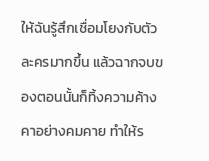ให้ฉันรู้สึกเชื่อมโยงกับตัวละครมากขึ้น แล้วฉากจบของตอนนั้นก็ทิ้งความค้างคาอย่างคมคาย ทำให้ร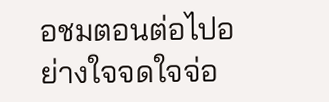อชมตอนต่อไปอย่างใจจดใจจ่อ